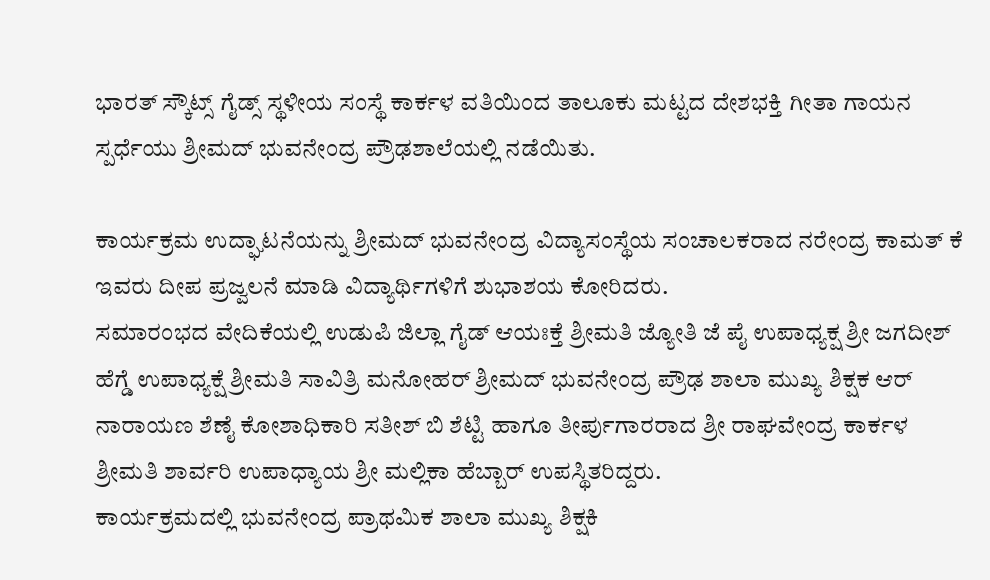ಭಾರತ್ ಸ್ಕೌಟ್ಸ್ ಗೈಡ್ಸ್ ಸ್ಥಳೀಯ ಸಂಸ್ಥೆ ಕಾರ್ಕಳ ವತಿಯಿಂದ ತಾಲೂಕು ಮಟ್ಟದ ದೇಶಭಕ್ತಿ ಗೀತಾ ಗಾಯನ ಸ್ಪರ್ಧೆಯು ಶ್ರೀಮದ್ ಭುವನೇಂದ್ರ ಪ್ರೌಢಶಾಲೆಯಲ್ಲಿ ನಡೆಯಿತು.

ಕಾರ್ಯಕ್ರಮ ಉದ್ಘಾಟನೆಯನ್ನು ಶ್ರೀಮದ್ ಭುವನೇಂದ್ರ ವಿದ್ಯಾಸಂಸ್ಥೆಯ ಸಂಚಾಲಕರಾದ ನರೇಂದ್ರ ಕಾಮತ್ ಕೆ ಇವರು ದೀಪ ಪ್ರಜ್ವಲನೆ ಮಾಡಿ ವಿದ್ಯಾರ್ಥಿಗಳಿಗೆ ಶುಭಾಶಯ ಕೋರಿದರು.
ಸಮಾರಂಭದ ವೇದಿಕೆಯಲ್ಲಿ ಉಡುಪಿ ಜಿಲ್ಲಾ ಗೈಡ್ ಆಯಃಕ್ತೆ ಶ್ರೀಮತಿ ಜ್ಯೋತಿ ಜೆ ಪೈ ಉಪಾಧ್ಯಕ್ಷ ಶ್ರೀ ಜಗದೀಶ್ ಹೆಗ್ಡೆ ಉಪಾಧ್ಯಕ್ಷೆ ಶ್ರೀಮತಿ ಸಾವಿತ್ರಿ ಮನೋಹರ್ ಶ್ರೀಮದ್ ಭುವನೇಂದ್ರ ಪ್ರೌಢ ಶಾಲಾ ಮುಖ್ಯ ಶಿಕ್ಷಕ ಆರ್ ನಾರಾಯಣ ಶೆಣೈ ಕೋಶಾಧಿಕಾರಿ ಸತೀಶ್ ಬಿ ಶೆಟ್ಟಿ ಹಾಗೂ ತೀರ್ಪುಗಾರರಾದ ಶ್ರೀ ರಾಘವೇಂದ್ರ ಕಾರ್ಕಳ ಶ್ರೀಮತಿ ಶಾರ್ವರಿ ಉಪಾಧ್ಯಾಯ ಶ್ರೀ ಮಲ್ಲಿಕಾ ಹೆಬ್ಬಾರ್ ಉಪಸ್ಥಿತರಿದ್ದರು.
ಕಾರ್ಯಕ್ರಮದಲ್ಲಿ ಭುವನೇಂದ್ರ ಪ್ರಾಥಮಿಕ ಶಾಲಾ ಮುಖ್ಯ ಶಿಕ್ಷಕಿ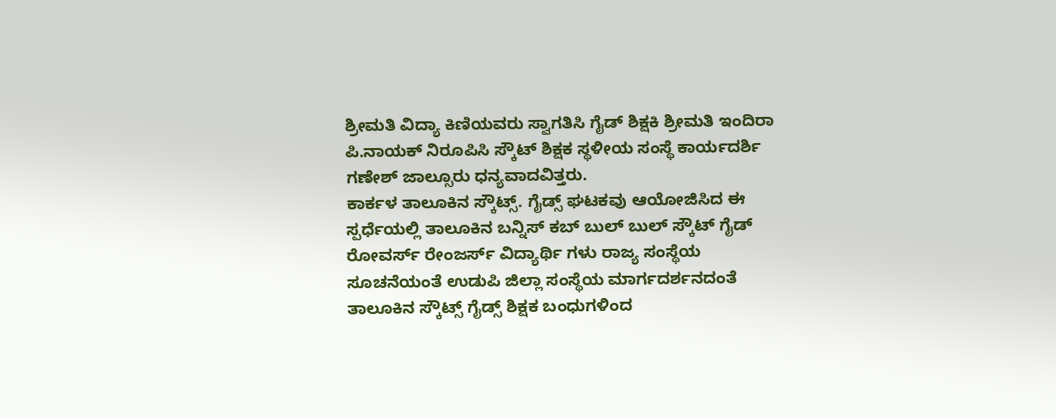ಶ್ರೀಮತಿ ವಿದ್ಯಾ ಕಿಣಿಯವರು ಸ್ವಾಗತಿಸಿ ಗೈಡ್ ಶಿಕ್ಷಕಿ ಶ್ರೀಮತಿ ಇಂದಿರಾ ಪಿ.ನಾಯಕ್ ನಿರೂಪಿಸಿ ಸ್ಕೌಟ್ ಶಿಕ್ಷಕ ಸ್ಥಳೀಯ ಸಂಸ್ಥೆ ಕಾರ್ಯದರ್ಶಿ ಗಣೇಶ್ ಜಾಲ್ಸೂರು ಧನ್ಯವಾದವಿತ್ತರು.
ಕಾರ್ಕಳ ತಾಲೂಕಿನ ಸ್ಕೌಟ್ಸ್. ಗೈಡ್ಸ್ ಘಟಕವು ಆಯೋಜಿಸಿದ ಈ ಸ್ಪರ್ಧೆಯಲ್ಲಿ ತಾಲೂಕಿನ ಬನ್ನಿಸ್ ಕಬ್ ಬುಲ್ ಬುಲ್ ಸ್ಕೌಟ್ ಗೈಡ್ ರೋವರ್ಸ್ ರೇಂಜರ್ಸ್ ವಿದ್ಯಾರ್ಥಿ ಗಳು ರಾಜ್ಯ ಸಂಸ್ಥೆಯ ಸೂಚನೆಯಂತೆ ಉಡುಪಿ ಜಿಲ್ಲಾ ಸಂಸ್ಥೆಯ ಮಾರ್ಗದರ್ಶನದಂತೆ ತಾಲೂಕಿನ ಸ್ಕೌಟ್ಸ್ ಗೈಡ್ಸ್ ಶಿಕ್ಷಕ ಬಂಧುಗಳಿಂದ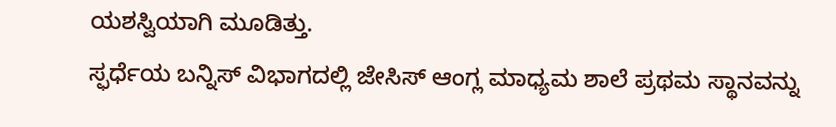ಯಶಸ್ವಿಯಾಗಿ ಮೂಡಿತ್ತು.
ಸ್ಫರ್ಧೆಯ ಬನ್ನಿಸ್ ವಿಭಾಗದಲ್ಲಿ ಜೇಸಿಸ್ ಆಂಗ್ಲ ಮಾಧ್ಯಮ ಶಾಲೆ ಪ್ರಥಮ ಸ್ಥಾನವನ್ನು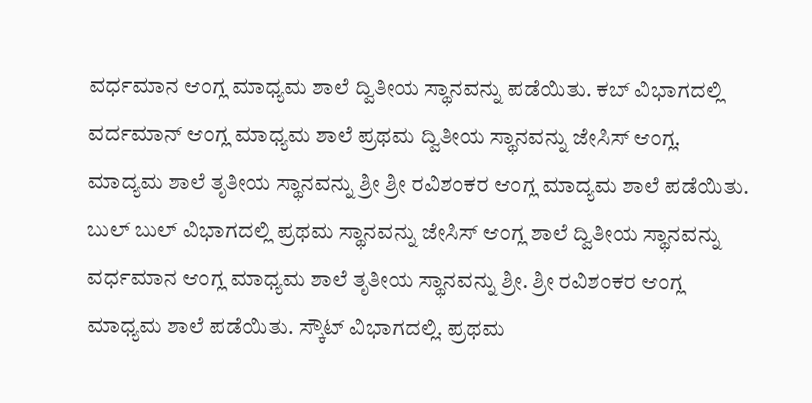ವರ್ಧಮಾನ ಆಂಗ್ಲ ಮಾಧ್ಯಮ ಶಾಲೆ ದ್ವಿತೀಯ ಸ್ಥಾನವನ್ನು ಪಡೆಯಿತು. ಕಬ್ ವಿಭಾಗದಲ್ಲಿ ವರ್ದಮಾನ್ ಆಂಗ್ಲ ಮಾಧ್ಯಮ ಶಾಲೆ ಪ್ರಥಮ ದ್ವಿತೀಯ ಸ್ಥಾನವನ್ನು ಜೇಸಿಸ್ ಆಂಗ್ಲ. ಮಾದ್ಯಮ ಶಾಲೆ ತೃತೀಯ ಸ್ಥಾನವನ್ನು ಶ್ರೀ ಶ್ರೀ ರವಿಶಂಕರ ಆಂಗ್ಲ ಮಾದ್ಯಮ ಶಾಲೆ ಪಡೆಯಿತು. ಬುಲ್ ಬುಲ್ ವಿಭಾಗದಲ್ಲಿ ಪ್ರಥಮ ಸ್ಥಾನವನ್ನು ಜೇಸಿಸ್ ಆಂಗ್ಲ ಶಾಲೆ ದ್ವಿತೀಯ ಸ್ಥಾನವನ್ನು ವರ್ಧಮಾನ ಆಂಗ್ಲ ಮಾಧ್ಯಮ ಶಾಲೆ ತೃತೀಯ ಸ್ಥಾನವನ್ನು ಶ್ರೀ. ಶ್ರೀ ರವಿಶಂಕರ ಆಂಗ್ಲ ಮಾಧ್ಯಮ ಶಾಲೆ ಪಡೆಯಿತು. ಸ್ಕೌಟ್ ವಿಭಾಗದಲ್ಲಿ. ಪ್ರಥಮ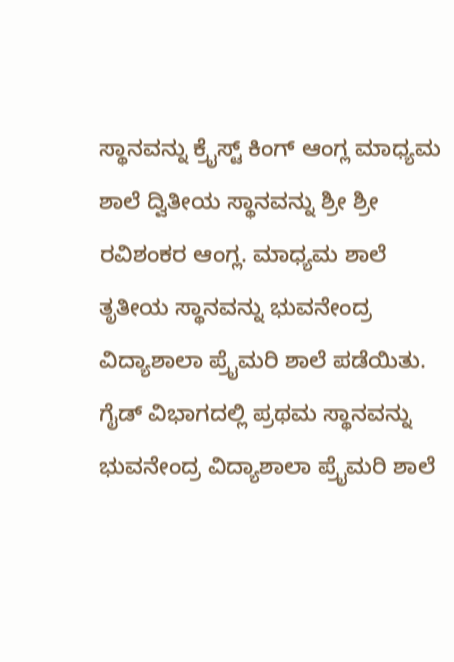ಸ್ಥಾನವನ್ನು ಕ್ರೈಸ್ಟ್ ಕಿಂಗ್ ಆಂಗ್ಲ ಮಾಧ್ಯಮ ಶಾಲೆ ದ್ವಿತೀಯ ಸ್ಥಾನವನ್ನು ಶ್ರೀ ಶ್ರೀ ರವಿಶಂಕರ ಆಂಗ್ಲ. ಮಾಧ್ಯಮ ಶಾಲೆ ತೃತೀಯ ಸ್ಥಾನವನ್ನು ಭುವನೇಂದ್ರ ವಿದ್ಯಾಶಾಲಾ ಪ್ರೈಮರಿ ಶಾಲೆ ಪಡೆಯಿತು. ಗೈಡ್ ವಿಭಾಗದಲ್ಲಿ ಪ್ರಥಮ ಸ್ಥಾನವನ್ನು ಭುವನೇಂದ್ರ ವಿದ್ಯಾಶಾಲಾ ಪ್ರೈಮರಿ ಶಾಲೆ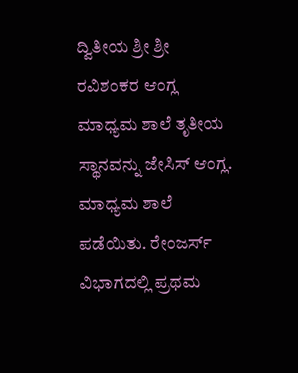ದ್ವಿತೀಯ ಶ್ರೀ ಶ್ರೀ ರವಿಶಂಕರ ಆಂಗ್ಲ ಮಾಧ್ಯಮ ಶಾಲೆ ತೃತೀಯ ಸ್ಥಾನವನ್ನು ಜೇಸಿಸ್ ಆಂಗ್ಲ. ಮಾಧ್ಯಮ ಶಾಲೆ ಪಡೆಯಿತು. ರೇಂಜರ್ಸ್ ವಿಭಾಗದಲ್ಲಿ ಪ್ರಥಮ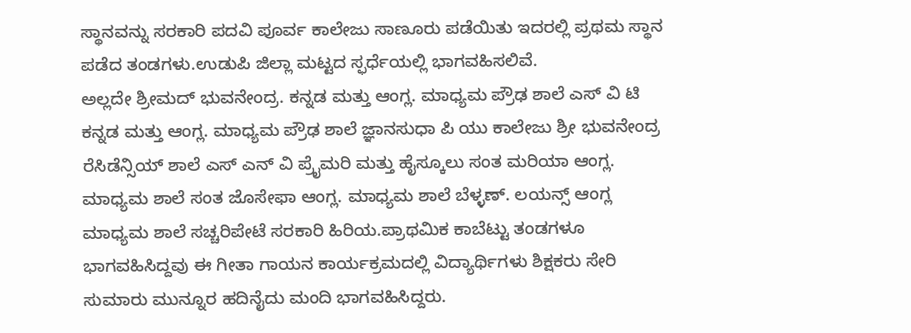ಸ್ಥಾನವನ್ನು ಸರಕಾರಿ ಪದವಿ ಪೂರ್ವ ಕಾಲೇಜು ಸಾಣೂರು ಪಡೆಯಿತು ಇದರಲ್ಲಿ ಪ್ರಥಮ ಸ್ಥಾನ ಪಡೆದ ತಂಡಗಳು.ಉಡುಪಿ ಜಿಲ್ಲಾ ಮಟ್ಟದ ಸ್ಫರ್ಧೆಯಲ್ಲಿ ಭಾಗವಹಿಸಲಿವೆ.
ಅಲ್ಲದೇ ಶ್ರೀಮದ್ ಭುವನೇಂದ್ರ. ಕನ್ನಡ ಮತ್ತು ಆಂಗ್ಲ. ಮಾಧ್ಯಮ ಪ್ರೌಢ ಶಾಲೆ ಎಸ್ ವಿ ಟಿ ಕನ್ನಡ ಮತ್ತು ಆಂಗ್ಲ. ಮಾಧ್ಯಮ ಪ್ರೌಢ ಶಾಲೆ ಜ್ಞಾನಸುಧಾ ಪಿ ಯು ಕಾಲೇಜು ಶ್ರೀ ಭುವನೇಂದ್ರ ರೆಸಿಡೆನ್ಸಿಯ್ ಶಾಲೆ ಎಸ್ ಎನ್ ವಿ ಪ್ರೈಮರಿ ಮತ್ತು ಹೈಸ್ಕೂಲು ಸಂತ ಮರಿಯಾ ಆಂಗ್ಲ. ಮಾಧ್ಯಮ ಶಾಲೆ ಸಂತ ಜೊಸೇಫಾ ಆಂಗ್ಲ. ಮಾಧ್ಯಮ ಶಾಲೆ ಬೆಳ್ಳಣ್. ಲಯನ್ಸ್ ಆಂಗ್ಲ ಮಾಧ್ಯಮ ಶಾಲೆ ಸಚ್ಚರಿಪೇಟೆ ಸರಕಾರಿ ಹಿರಿಯ.ಪ್ರಾಥಮಿಕ ಕಾಬೆಟ್ಟು ತಂಡಗಳೂ ಭಾಗವಹಿಸಿದ್ದವು ಈ ಗೀತಾ ಗಾಯನ ಕಾರ್ಯಕ್ರಮದಲ್ಲಿ ವಿದ್ಯಾರ್ಥಿಗಳು ಶಿಕ್ಷಕರು ಸೇರಿ ಸುಮಾರು ಮುನ್ನೂರ ಹದಿನೈದು ಮಂದಿ ಭಾಗವಹಿಸಿದ್ದರು.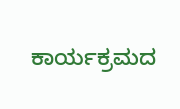ಕಾರ್ಯಕ್ರಮದ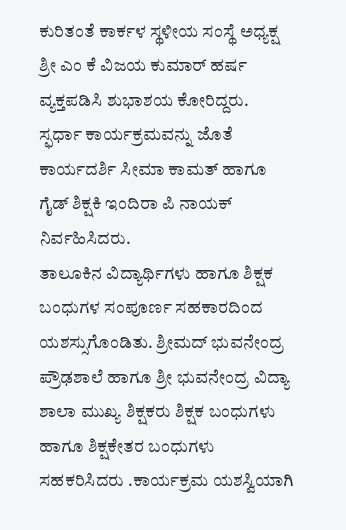ಕುರಿತಂತೆ ಕಾರ್ಕಳ ಸ್ಥಳೀಯ ಸಂಸ್ಥೆ ಅಧ್ಯಕ್ಷ ಶ್ರೀ ಎಂ ಕೆ ವಿಜಯ ಕುಮಾರ್ ಹರ್ಷ ವ್ಯಕ್ತಪಡಿಸಿ ಶುಭಾಶಯ ಕೋರಿದ್ದರು.
ಸ್ಫರ್ಧಾ ಕಾರ್ಯಕ್ರಮವನ್ನು ಜೊತೆ ಕಾರ್ಯದರ್ಶಿ ಸೀಮಾ ಕಾಮತ್ ಹಾಗೂ ಗೈಡ್ ಶಿಕ್ಷಕಿ ಇಂದಿರಾ ಪಿ ನಾಯಕ್ ನಿರ್ವಹಿಸಿದರು.
ತಾಲೂಕಿನ ವಿದ್ಯಾರ್ಥಿಗಳು ಹಾಗೂ ಶಿಕ್ಷಕ ಬಂಧುಗಳ ಸಂಪೂರ್ಣ ಸಹಕಾರದಿಂದ ಯಶಸ್ಸುಗೊಂಡಿತು. ಶ್ರೀಮದ್ ಭುವನೇಂದ್ರ ಪ್ರೌಢಶಾಲೆ ಹಾಗೂ ಶ್ರೀ ಭುವನೇಂದ್ರ ವಿದ್ಯಾ ಶಾಲಾ ಮುಖ್ಯ ಶಿಕ್ಷಕರು ಶಿಕ್ಷಕ ಬಂಧುಗಳು ಹಾಗೂ ಶಿಕ್ಷಕೇತರ ಬಂಧುಗಳು ಸಹಕರಿಸಿದರು .ಕಾರ್ಯಕ್ರಮ ಯಶಸ್ವಿಯಾಗಿ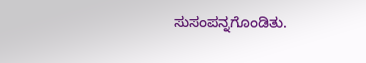ಸುಸಂಪನ್ನಗೊಂಡಿತು.